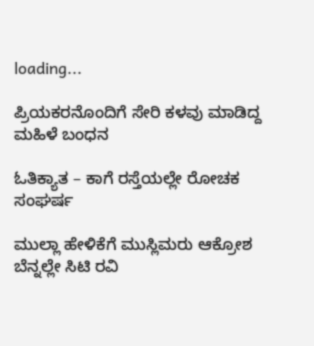loading...

ಪ್ರಿಯಕರನೊಂದಿಗೆ ಸೇರಿ ಕಳವು ಮಾಡಿದ್ದ ಮಹಿಳೆ ಬಂಧನ

ಓತಿಕ್ಯಾತ – ಕಾಗೆ ರಸ್ತೆಯಲ್ಲೇ ರೋಚಕ ಸಂಘರ್ಷ

ಮುಲ್ಲಾ ಹೇಳಿಕೆಗೆ ಮುಸ್ಲಿಮರು ಆಕ್ರೋಶ ಬೆನ್ನಲ್ಲೇ ಸಿಟಿ ರವಿ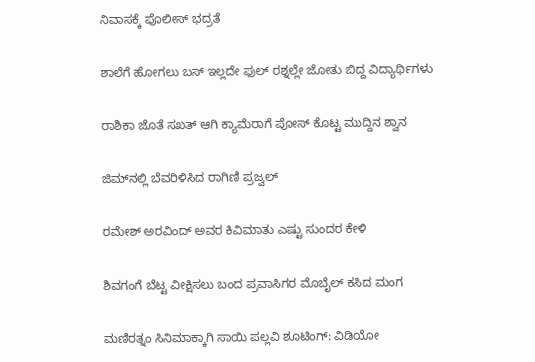ನಿವಾಸಕ್ಕೆ ಪೊಲೀಸ್ ಭದ್ರತೆ

ಶಾಲೆಗೆ ಹೋಗಲು ಬಸ್ ಇಲ್ಲದೇ ಫುಲ್ ರಶ್ನಲ್ಲೇ ಜೋತು ಬಿದ್ದ ವಿದ್ಯಾರ್ಥಿಗಳು

ರಾಶಿಕಾ ಜೊತೆ ಸಖತ್ ಆಗಿ ಕ್ಯಾಮೆರಾಗೆ ಪೋಸ್ ಕೊಟ್ಟ ಮುದ್ದಿನ ಶ್ವಾನ

ಜಿಮ್‌ನಲ್ಲಿ ಬೆವರಿಳಿಸಿದ ರಾಗಿಣಿ ಪ್ರಜ್ವಲ್

ರಮೇಶ್ ಅರವಿಂದ್ ಅವರ ಕಿವಿಮಾತು ಎಷ್ಟು ಸುಂದರ ಕೇಳಿ

ಶಿವಗಂಗೆ ಬೆಟ್ಟ ವೀಕ್ಷಿಸಲು ಬಂದ ಪ್ರವಾಸಿಗರ ಮೊಬೈಲ್ ಕಸಿದ ಮಂಗ

ಮಣಿರತ್ನಂ ಸಿನಿಮಾಕ್ಕಾಗಿ ಸಾಯಿ ಪಲ್ಲವಿ ಶೂಟಿಂಗ್: ವಿಡಿಯೋ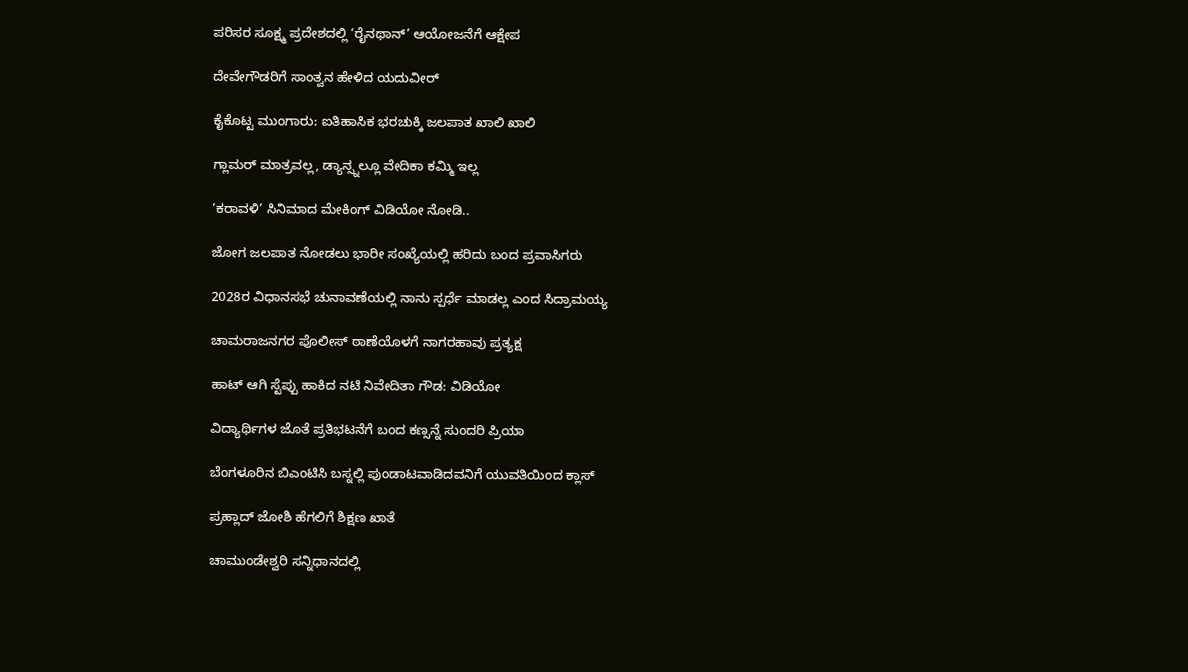ಪರಿಸರ ಸೂಕ್ಷ್ಮ ಪ್ರದೇಶದಲ್ಲಿ ‘ರೈನಥಾನ್’ ಆಯೋಜನೆಗೆ ಆಕ್ಷೇಪ

ದೇವೇಗೌಡರಿಗೆ ಸಾಂತ್ವನ ಹೇಳಿದ ಯದುವೀರ್

ಕೈಕೊಟ್ಟ ಮುಂಗಾರು: ಐತಿಹಾಸಿಕ ಭರಚುಕ್ಕಿ ಜಲಪಾತ ಖಾಲಿ ಖಾಲಿ

ಗ್ಲಾಮರ್ ಮಾತ್ರವಲ್ಲ, ಡ್ಯಾನ್ಸ್ನಲ್ಲೂ ವೇದಿಕಾ ಕಮ್ಮಿ ಇಲ್ಲ

‘ಕರಾವಳಿ’ ಸಿನಿಮಾದ ಮೇಕಿಂಗ್ ವಿಡಿಯೋ ನೋಡಿ..

ಜೋಗ ಜಲಪಾತ ನೋಡಲು ಭಾರೀ ಸಂಖ್ಯೆಯಲ್ಲಿ ಹರಿದು ಬಂದ ಪ್ರವಾಸಿಗರು

2028ರ ವಿಧಾನಸಭೆ ಚುನಾವಣೆಯಲ್ಲಿ ನಾನು ಸ್ಪರ್ಧೆ ಮಾಡಲ್ಲ ಎಂದ ಸಿದ್ರಾಮಯ್ಯ

ಚಾಮರಾಜನಗರ ಪೊಲೀಸ್ ಠಾಣೆಯೊಳಗೆ ನಾಗರಹಾವು ಪ್ರತ್ಯಕ್ಷ

ಹಾಟ್ ಆಗಿ ಸ್ಟೆಪ್ಪು ಹಾಕಿದ ನಟಿ ನಿವೇದಿತಾ ಗೌಡ: ವಿಡಿಯೋ

ವಿದ್ಯಾರ್ಥಿಗಳ ಜೊತೆ ಪ್ರತಿಭಟನೆಗೆ ಬಂದ ಕಣ್ಸನ್ನೆ ಸುಂದರಿ ಪ್ರಿಯಾ

ಬೆಂಗಳೂರಿನ ಬಿಎಂಟಿಸಿ ಬಸ್ನಲ್ಲಿ ಪುಂಡಾಟವಾಡಿದವನಿಗೆ ಯುವತಿಯಿಂದ ಕ್ಲಾಸ್

ಪ್ರಹ್ಲಾದ್ ಜೋಶಿ ಹೆಗಲಿಗೆ ಶಿಕ್ಷಣ ಖಾತೆ

ಚಾಮುಂಡೇಶ್ವರಿ ಸನ್ನಿಧಾನದಲ್ಲಿ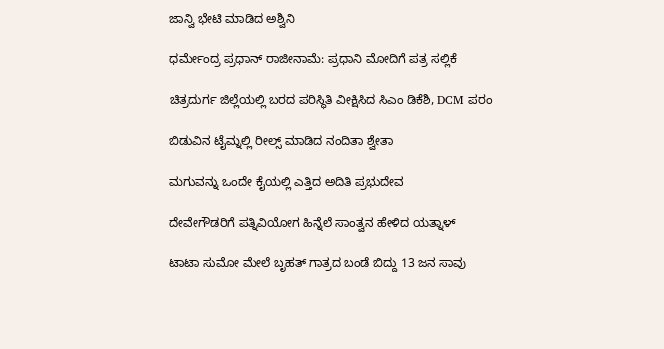ಜಾನ್ವಿ ಭೇಟಿ ಮಾಡಿದ ಅಶ್ವಿನಿ

ಧರ್ಮೇಂದ್ರ ಪ್ರಧಾನ್ ರಾಜೀನಾಮೆ: ಪ್ರಧಾನಿ ಮೋದಿಗೆ ಪತ್ರ ಸಲ್ಲಿಕೆ

ಚಿತ್ರದುರ್ಗ ಜಿಲ್ಲೆಯಲ್ಲಿ ಬರದ ಪರಿಸ್ಥಿತಿ ವೀಕ್ಷಿಸಿದ ಸಿಎಂ ಡಿಕೆಶಿ, DCM ಪರಂ

ಬಿಡುವಿನ ಟೈಮ್ನಲ್ಲಿ ರೀಲ್ಸ್ ಮಾಡಿದ ನಂದಿತಾ ಶ್ವೇತಾ

ಮಗುವನ್ನು ಒಂದೇ ಕೈಯಲ್ಲಿ ಎತ್ತಿದ ಅದಿತಿ ಪ್ರಭುದೇವ

ದೇವೇಗೌಡರಿಗೆ ಪತ್ನಿವಿಯೋಗ ಹಿನ್ನೆಲೆ ಸಾಂತ್ವನ ಹೇಳಿದ ಯತ್ನಾಳ್

ಟಾಟಾ ಸುಮೋ ಮೇಲೆ ಬೃಹತ್ ಗಾತ್ರದ ಬಂಡೆ ಬಿದ್ದು 13 ಜನ ಸಾವು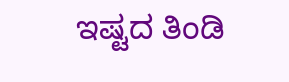ಇಷ್ಟದ ತಿಂಡಿ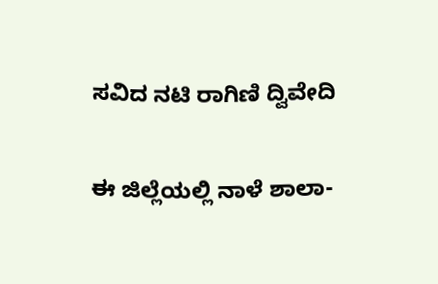ಸವಿದ ನಟಿ ರಾಗಿಣಿ ದ್ವಿವೇದಿ

ಈ ಜಿಲ್ಲೆಯಲ್ಲಿ ನಾಳೆ ಶಾಲಾ-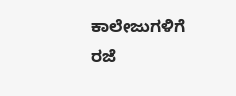ಕಾಲೇಜುಗಳಿಗೆ ರಜೆ